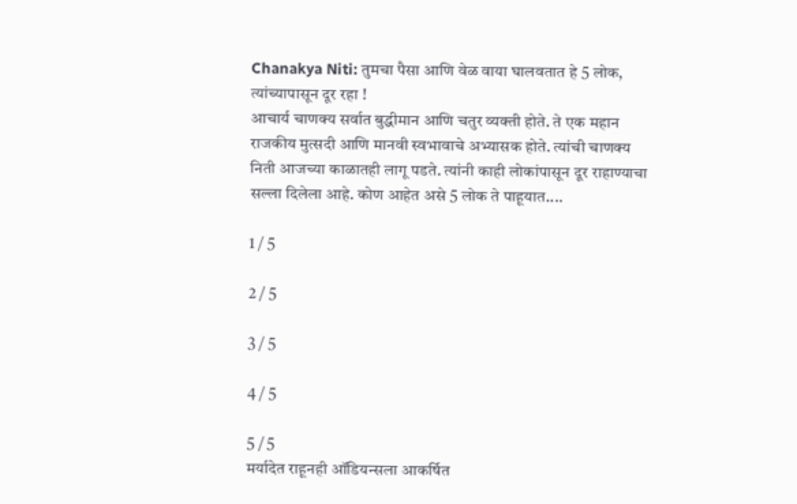Chanakya Niti: तुमचा पैसा आणि वेळ वाया घालवतात हे 5 लोक, त्यांच्यापासून दूर रहा !
आचार्य चाणक्य सर्वात बुद्धीमान आणि चतुर व्यक्ती होते. ते एक महान राजकीय मुत्सदी आणि मानवी स्वभावाचे अभ्यासक होते. त्यांची चाणक्य निती आजच्या काळातही लागू पडते. त्यांनी काही लोकांपासून दूर राहाण्याचा सल्ला दिलेला आहे. कोण आहेत असे 5 लोक ते पाहूयात....

1 / 5

2 / 5

3 / 5

4 / 5

5 / 5
मर्यादेत राहूनही ऑडियन्सला आकर्षित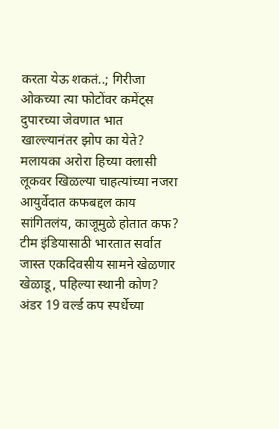करता येऊ शकतं..; गिरीजा ओकच्या त्या फोटोंवर कमेंट्स
दुपारच्या जेवणात भात खाल्ल्यानंतर झोप का येते?
मलायका अरोरा हिच्या क्लासी लूकवर खिळल्या चाहत्यांच्या नजरा
आयुर्वेदात कफबद्दल काय सांगितलंय, काजूमुळे होतात कफ?
टीम इंडियासाठी भारतात सर्वात जास्त एकदिवसीय सामने खेळणार खेळाडू, पहिल्या स्थानी कोण?
अंडर 19 वर्ल्ड कप स्पर्धेच्या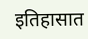इतिहासात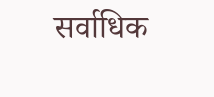सर्वाधिक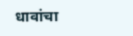धावांचा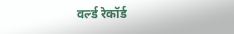वर्ल्ड रेकॉर्ड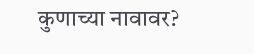कुणाच्या नावावर?